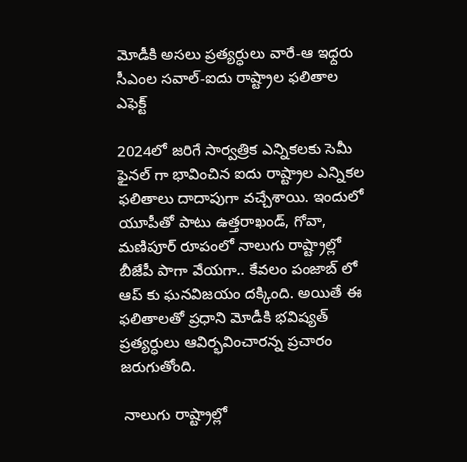మోడీకి అసలు ప్రత్యర్ధులు వారే-ఆ ఇధ్దరు సీఎంల సవాల్-ఐదు రాష్ట్రాల ఫలితాల ఎఫెక్ట్

2024లో జరిగే సార్వత్రిక ఎన్నికలకు సెమీ ఫైనల్ గా భావించిన ఐదు రాష్ట్రాల ఎన్నికల ఫలితాలు దాదాపుగా వచ్చేశాయి. ఇందులో యూపీతో పాటు ఉత్తరాఖండ్, గోవా, మణిపూర్ రూపంలో నాలుగు రాష్ట్రాల్లో బీజేపీ పాగా వేయగా.. కేవలం పంజాబ్ లో ఆప్ కు ఘనవిజయం దక్కింది. అయితే ఈ ఫలితాలతో ప్రధాని మోడీకి భవిష్యత్ ప్రత్యర్ధులు ఆవిర్భవించారన్న ప్రచారం జరుగుతోంది.

 నాలుగు రాష్ట్రాల్లో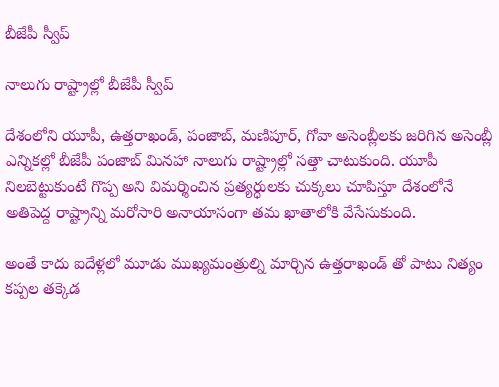బీజేపీ స్వీప్

నాలుగు రాష్ట్రాల్లో బీజేపీ స్వీప్

దేశంలోని యూపీ, ఉత్తరాఖండ్, పంజాబ్, మణిపూర్, గోవా అసెంబ్లీలకు జరిగిన అసెంబ్లీ ఎన్నికల్లో బీజేపీ పంజాబ్ మినహా నాలుగు రాష్ట్రాల్లో సత్తా చాటుకుంది. యూపీ నిలబెట్టుకుంటే గొప్ప అని విమర్శించిన ప్రత్యర్ధులకు చుక్కలు చూపిస్తూ దేశంలోనే అతిపెద్ద రాష్ట్రాన్ని మరోసారి అనాయాసంగా తమ ఖాతాలోకి వేసేసుకుంది.

అంతే కాదు ఐదేళ్లలో మూడు ముఖ్యమంత్రుల్ని మార్చిన ఉత్తరాఖండ్ తో పాటు నిత్యం కప్పల తక్కెడ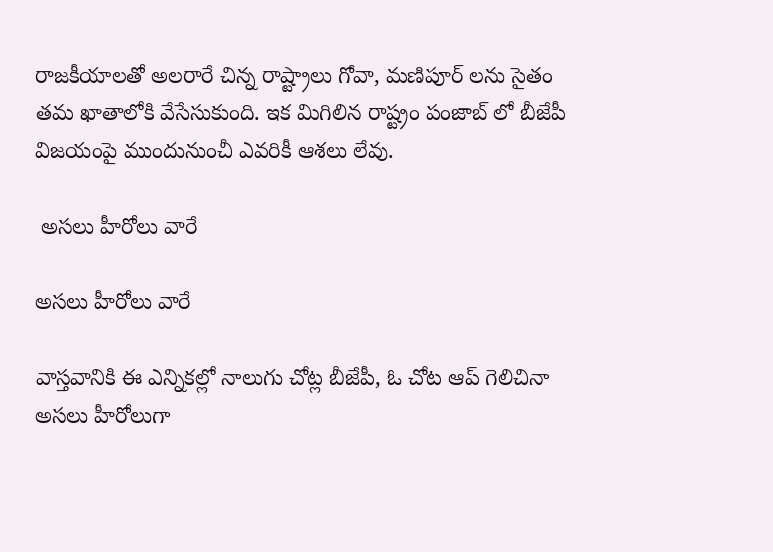రాజకీయాలతో అలరారే చిన్న రాష్ట్రాలు గోవా, మణిపూర్ లను సైతం తమ ఖాతాలోకి వేసేసుకుంది. ఇక మిగిలిన రాష్ట్రం పంజాబ్ లో బీజేపీ విజయంపై ముందునుంచీ ఎవరికీ ఆశలు లేవు.

 అసలు హీరోలు వారే

అసలు హీరోలు వారే

వాస్తవానికి ఈ ఎన్నికల్లో నాలుగు చోట్ల బీజేపీ, ఓ చోట ఆప్ గెలిచినా అసలు హీరోలుగా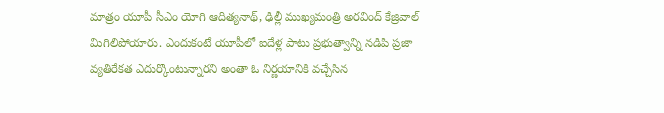మాత్రం యూపీ సీఎం యోగి ఆదిత్యనాథ్, ఢిల్లీ ముఖ్యమంత్రి అరవింద్ కేజ్రివాల్ మిగిలిపోయారు. ఎందుకంటే యూపీలో ఐదేళ్ల పాటు ప్రభుత్వాన్ని నడిపి ప్రజా వ్యతిరేకత ఎదుర్కొంటున్నారని అంతా ఓ నిర్ణయానికి వచ్చేసిన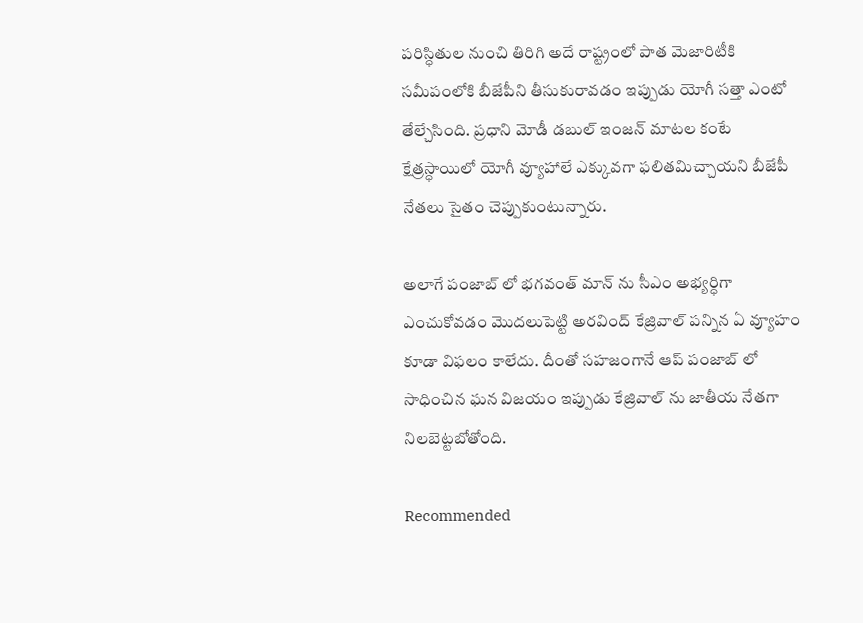పరిస్ధితుల నుంచి తిరిగి అదే రాష్ట్రంలో పాత మెజారిటీకి సమీపంలోకి బీజేపీని తీసుకురావడం ఇప్పుడు యోగీ సత్తా ఎంటో తేల్చేసింది. ప్రధాని మోడీ డబుల్ ఇంజన్ మాటల కంటే క్షేత్రస్ధాయిలో యోగీ వ్యూహాలే ఎక్కువగా ఫలితమిచ్చాయని బీజేపీ నేతలు సైతం చెప్పుకుంటున్నారు.

అలాగే పంజాబ్ లో భగవంత్ మాన్ ను సీఎం అభ్యర్ధిగా ఎంచుకోవడం మొదలుపెట్టి అరవింద్ కేజ్రివాల్ పన్నిన ఏ వ్యూహం కూడా విఫలం కాలేదు. దీంతో సహజంగానే ఆప్ పంజాబ్ లో సాధించిన ఘన విజయం ఇప్పుడు కేజ్రివాల్ ను జాతీయ నేతగా నిలబెట్టబోతోంది.

Recommended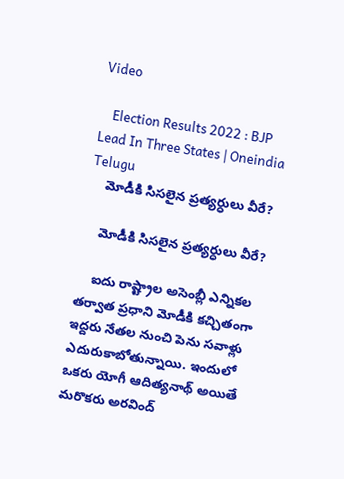Video

    Election Results 2022 : BJP Lead In Three States | Oneindia Telugu
    మోడీకి సిసలైన ప్రత్యర్ధులు వీరే?

    మోడీకి సిసలైన ప్రత్యర్ధులు వీరే?

    ఐదు రాష్ట్రాల అసెంబ్లీ ఎన్నికల తర్వాత ప్రధాని మోడీకి కచ్చితంగా ఇద్దరు నేతల నుంచి పెను సవాళ్లు ఎదురుకాబోతున్నాయి. ఇందులో ఒకరు యోగీ ఆదిత్యనాథ్ అయితే మరొకరు అరవింద్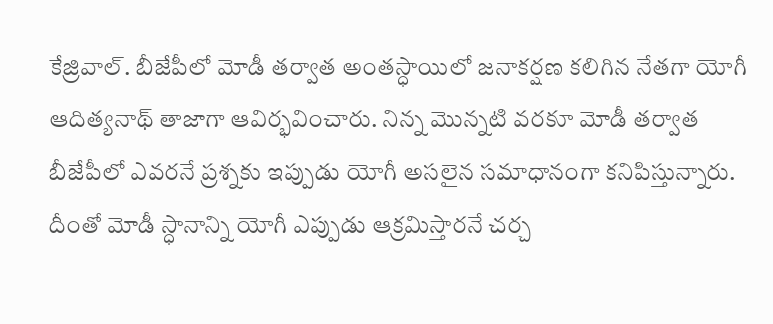కేజ్రివాల్. బీజేపీలో మోడీ తర్వాత అంతస్ధాయిలో జనాకర్షణ కలిగిన నేతగా యోగీ ఆదిత్యనాథ్ తాజాగా ఆవిర్భవించారు. నిన్న మొన్నటి వరకూ మోడీ తర్వాత బీజేపీలో ఎవరనే ప్రశ్నకు ఇప్పుడు యోగీ అసలైన సమాధానంగా కనిపిస్తున్నారు. దీంతో మోడీ స్ధానాన్ని యోగీ ఎప్పుడు ఆక్రమిస్తారనే చర్చ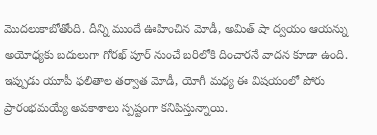మొదలుకాబోతోంది. దీన్ని ముందే ఊహించిన మోడీ, అమిత్ షా ద్వయం ఆయన్ను అయోధ్యకు బదులుగా గోరఖ్ పూర్ నుంచే బరిలోకి దించారనే వాదన కూడా ఉంది. ఇప్పుడు యూపీ ఫలితాల తర్వాత మోడీ, యోగీ మధ్య ఈ విషయంలో పోరు ప్రారంభమయ్యే అవకాశాలు స్పష్టంగా కనిపిస్తున్నాయి.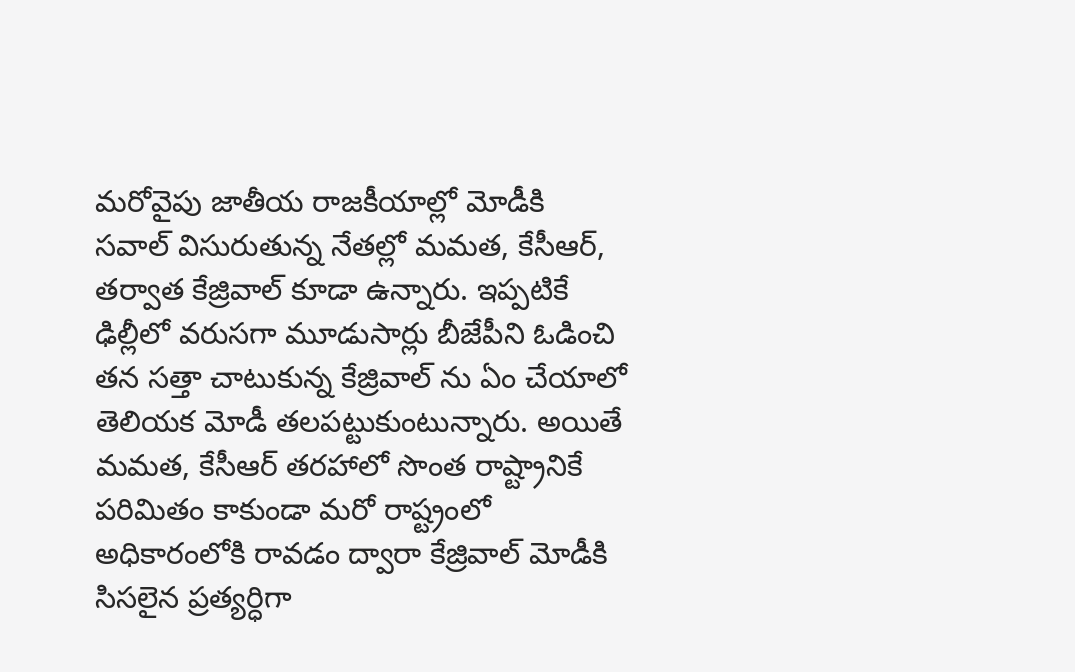మరోవైపు జాతీయ రాజకీయాల్లో మోడీకి సవాల్ విసురుతున్న నేతల్లో మమత, కేసీఆర్, తర్వాత కేజ్రివాల్ కూడా ఉన్నారు. ఇప్పటికే ఢిల్లీలో వరుసగా మూడుసార్లు బీజేపీని ఓడించి తన సత్తా చాటుకున్న కేజ్రివాల్ ను ఏం చేయాలో తెలియక మోడీ తలపట్టుకుంటున్నారు. అయితే మమత, కేసీఆర్ తరహాలో సొంత రాష్ట్రానికే పరిమితం కాకుండా మరో రాష్ట్రంలో అధికారంలోకి రావడం ద్వారా కేజ్రివాల్ మోడీకి సిసలైన ప్రత్యర్ధిగా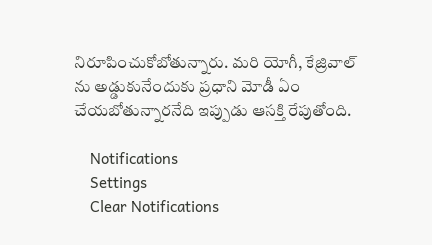నిరూపించుకోబోతున్నారు. మరి యోగీ, కేజ్రివాల్ ను అడ్డుకునేందుకు ప్రధాని మోడీ ఏం చేయబోతున్నారనేది ఇప్పుడు ఆసక్తి రేపుతోంది.

    Notifications
    Settings
    Clear Notifications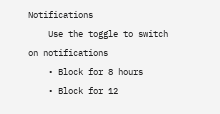Notifications
    Use the toggle to switch on notifications
    • Block for 8 hours
    • Block for 12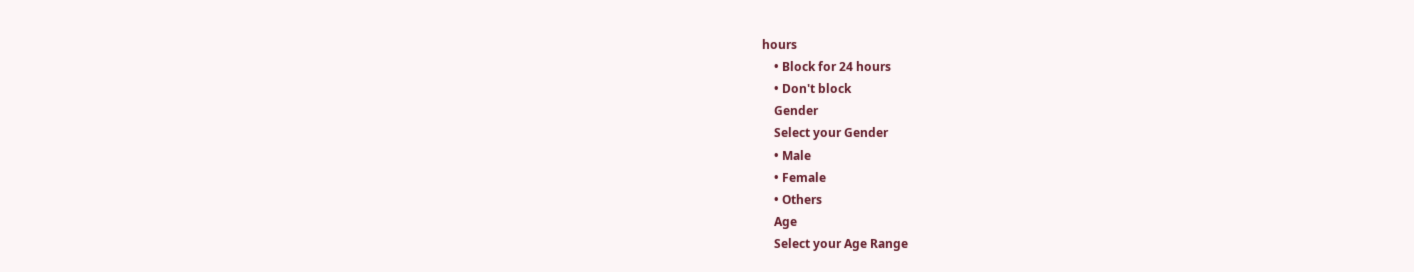hours
    • Block for 24 hours
    • Don't block
    Gender
    Select your Gender
    • Male
    • Female
    • Others
    Age
    Select your Age Range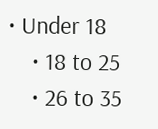• Under 18
    • 18 to 25
    • 26 to 35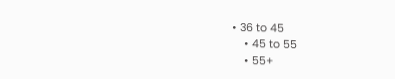• 36 to 45
    • 45 to 55
    • 55+